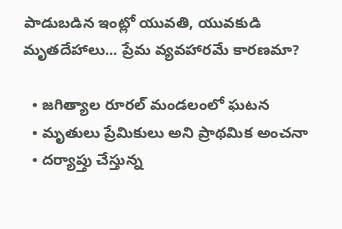పాడుబడిన ఇంట్లో యువతి, యువకుడి మృతదేహాలు... ప్రేమ వ్యవహారమే కారణమా?

  • జగిత్యాల రూరల్ మండలంలో ఘటన
  • మృతులు ప్రేమికులు అని ప్రాథమిక అంచనా
  • దర్యాప్తు చేస్తున్న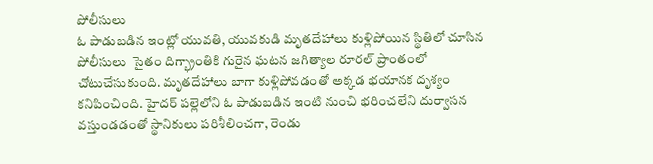పోలీసులు
ఓ పాడుబడిన ఇంట్లో యువతి, యువకుడి మృతదేహాలు కుళ్లిపోయిన స్థితిలో చూసిన పోలీసులు  సైతం దిగ్భ్రాంతికి గురైన ఘటన జగిత్యాల రూరల్ ప్రాంతంలో చోటుచేసుకుంది. మృతదేహాలు బాగా కుళ్లిపోవడంతో అక్కడ భయానక దృశ్యం కనిపించింది. హైదర్ పల్లెలోని ఓ పాడుబడిన ఇంటి నుంచి భరించలేని దుర్వాసన వస్తుండడంతో స్థానికులు పరిశీలించగా, రెండు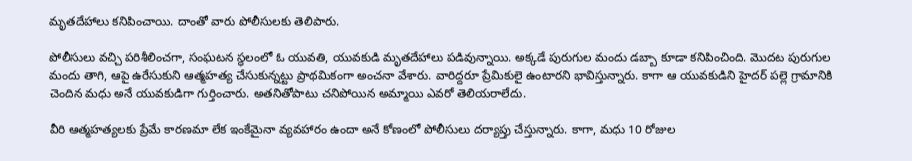మృతదేహాలు కనిపించాయి. దాంతో వారు పోలీసులకు తెలిపారు.

పోలీసులు వచ్చి పరిశీలించగా, సంఘటన స్థలంలో ఓ యువతి, యువకుడి మృతదేహాలు పడివున్నాయి. అక్కడే పురుగుల మందు డబ్బా కూడా కనిపించింది. మొదట పురుగుల మందు తాగి, ఆపై ఉరేసుకుని ఆత్మహత్య చేసుకున్నట్టు ప్రాథమికంగా అంచనా వేశారు. వారిద్దరూ ప్రేమికులై ఉంటారని భావిస్తున్నారు. కాగా ఆ యువకుడిని హైదర్ పల్లె గ్రామానికి చెందిన మధు అనే యువకుడిగా గుర్తించారు. అతనితోపాటు చనిపోయిన అమ్మాయి ఎవరో తెలియరాలేదు.

వీరి ఆత్మహత్యలకు ప్రేమే కారణమా లేక ఇంకేమైనా వ్యవహారం ఉందా అనే కోణంలో పోలీసులు దర్యాప్తు చేస్తున్నారు. కాగా, మధు 10 రోజుల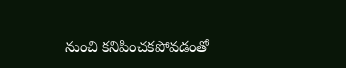నుంచి కనిపించకపోవడంతో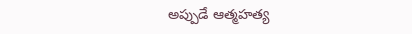అప్పుడే ఆత్మహత్య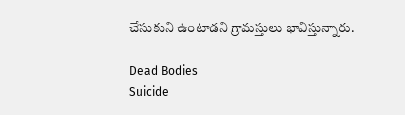చేసుకుని ఉంటాడని గ్రామస్తులు భావిస్తున్నారు.

Dead Bodies
Suicide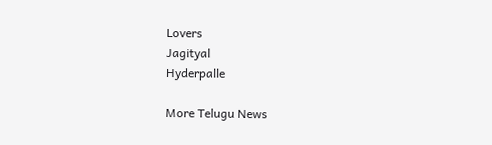Lovers
Jagityal
Hyderpalle

More Telugu News